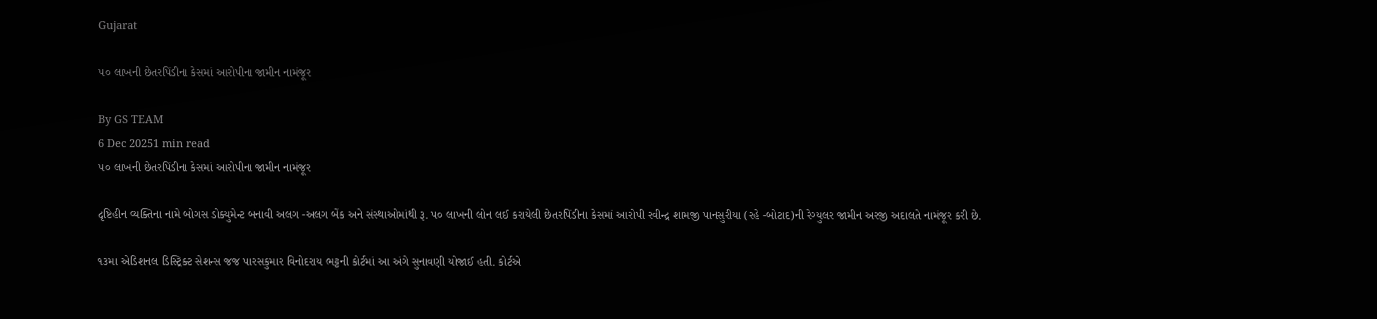Gujarat

૫૦ લાખની છેતરપિંડીના કેસમાં આરોપીના જામીન નામંજૂર

By GS TEAM
6 Dec 20251 min read
૫૦ લાખની છેતરપિંડીના કેસમાં આરોપીના જામીન નામંજૂર

દૃષ્ટિહીન વ્યક્તિના નામે બોગસ ડોક્યુમેન્ટ બનાવી અલગ -અલગ બેંક અને સંસ્થાઓમાંથી રૂ. પ૦ લાખની લોન લઈ કરાયેલી છેતરપિંડીના કેસમાં આરોપી રવીન્દ્ર શામજી પાનસુરીયા (રહે -બોટાદ)ની રેગ્યુલર જામીન અરજી અદાલતે નામંજૂર કરી છે.

૧૩મા એડિશનલ ડિસ્ટ્રિક્ટ સેશન્સ જજ પારસકુમાર વિનોદરાય ભટ્ટની કોર્ટમાં આ અંગે સુનાવણી યોજાઈ હતી. કોર્ટએ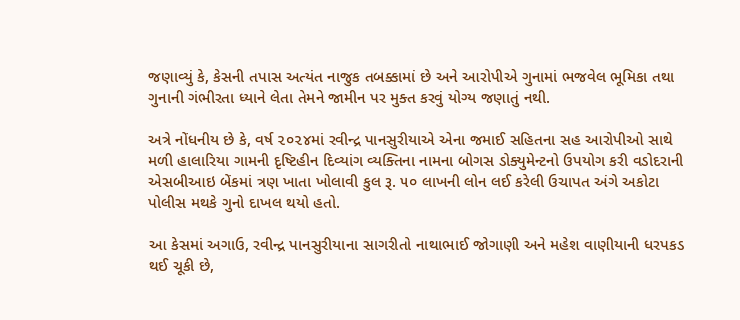જણાવ્યું કે, કેસની તપાસ અત્યંત નાજુક તબક્કામાં છે અને આરોપીએ ગુનામાં ભજવેલ ભૂમિકા તથા ગુનાની ગંભીરતા ધ્યાને લેતા તેમને જામીન પર મુક્ત કરવું યોગ્ય જણાતું નથી.

અત્રે નોંધનીય છે કે, વર્ષ ૨૦૨૪માં રવીન્દ્ર પાનસુરીયાએ એના જમાઈ સહિતના સહ આરોપીઓ સાથે મળી હાલારિયા ગામની દૃષ્ટિહીન દિવ્યાંગ વ્યક્તિના નામના બોગસ ડોક્યુમેન્ટનો ઉપયોગ કરી વડોદરાની એસબીઆઇ બેંકમાં ત્રણ ખાતા ખોલાવી કુલ રૂ. ૫૦ લાખની લોન લઈ કરેલી ઉચાપત અંગે અકોટા પોલીસ મથકે ગુનો દાખલ થયો હતો.

આ કેસમાં અગાઉ, રવીન્દ્ર પાનસુરીયાના સાગરીતો નાથાભાઈ જોગાણી અને મહેશ વાણીયાની ધરપકડ થઈ ચૂકી છે,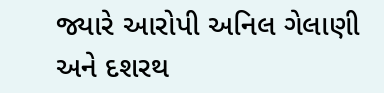જ્યારે આરોપી અનિલ ગેલાણી અને દશરથ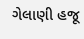ગેલાણી હજૂ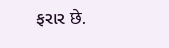ફરાર छे.